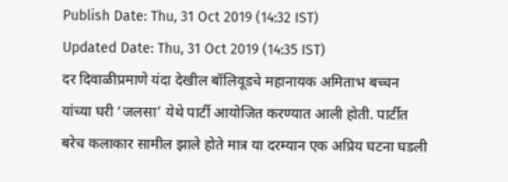Publish Date: Thu, 31 Oct 2019 (14:32 IST)
Updated Date: Thu, 31 Oct 2019 (14:35 IST)
दर दिवाळीप्रमाणे यंदा देखील बॉलिवूडचे महानायक अमिताभ बच्चन यांच्या घरी ‘जलसा’ येथे पार्टी आयोजित करण्यात आली होती. पार्टीत बरेच कलाकार सामील झाले होते मात्र या दरम्यान एक अप्रिय घटना घडली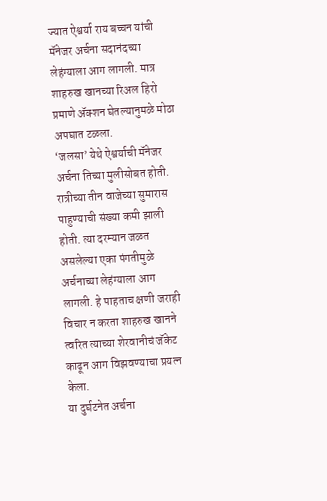ज्यात ऐश्वर्या राय बच्चन यांची मॅनेजर अर्चना सदानंदच्या लेहंग्याला आग लागली. मात्र शाहरुख खानच्या रिअल हिरो प्रमाणे ॲक्शन घेतल्यानुमळे मोठा अपघात टळला.
‘जलसा’ येथे ऐश्वर्याची मॅनेजर अर्चना तिच्या मुलीसोबत होती. रात्रीच्या तीन वाजेच्या सुमारास पाहुण्याची संख्या कमी झाली होती. त्या दरम्यान जळत असलेल्या एका पंगतीमुळे अर्चनाच्या लेहंग्याला आग लागली. हे पाहताच क्षणी जराही विचार न करता शाहरुख खानने त्वरित त्याच्या शेरवानीचं जॅकेट काढून आग विझवण्याचा प्रयत्न केला.
या दुर्घटनेत अर्चना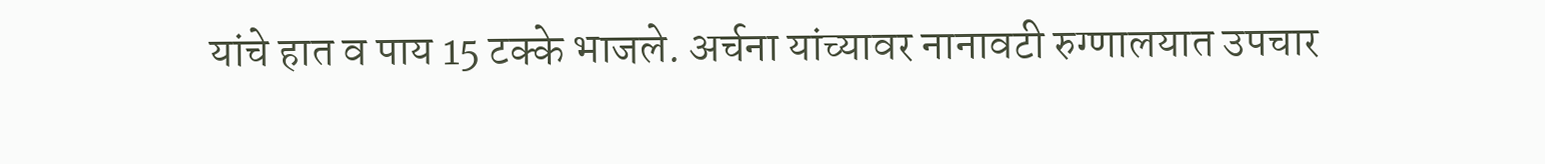यांचे हात व पाय 15 टक्के भाजले. अर्चना यांच्यावर नानावटी रुग्णालयात उपचार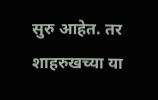सुरु आहेत. तर शाहरुखच्या या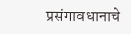प्रसंगावधानाचे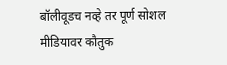बॉलीवूडच नव्हे तर पूर्ण सोशल मीडियावर कौतुक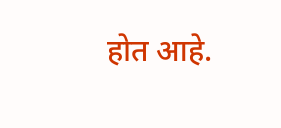होत आहे.